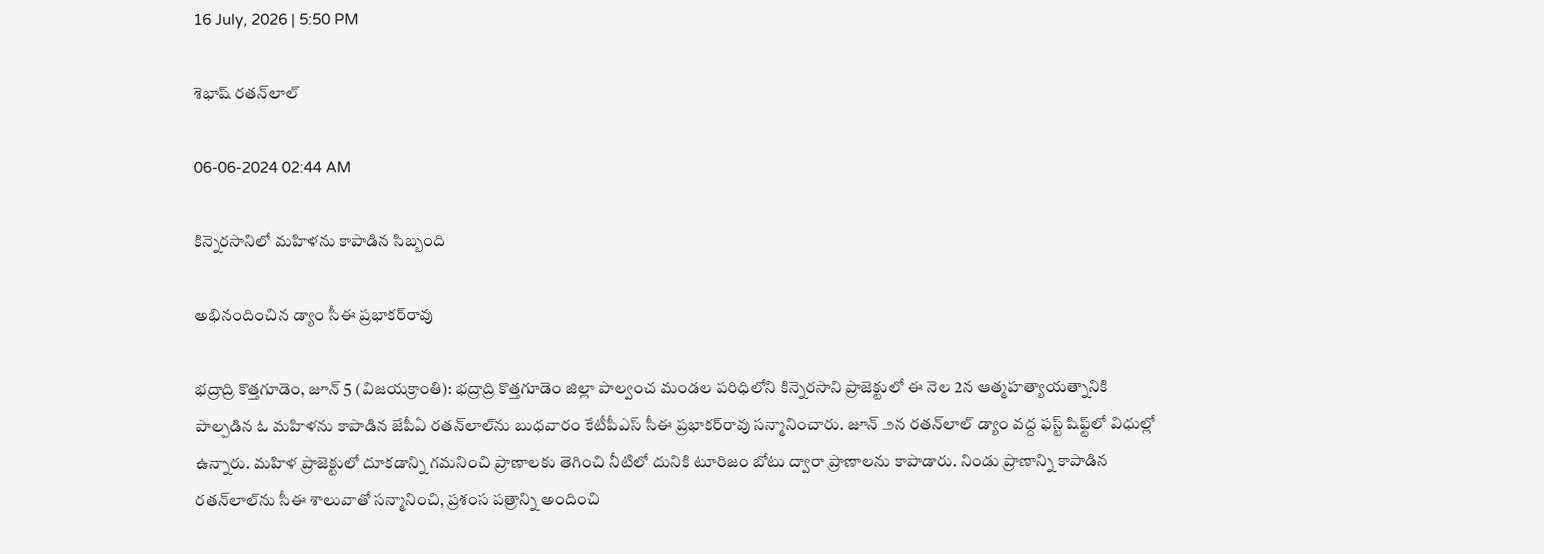16 July, 2026 | 5:50 PM

శెభాష్ రతన్‌లాల్

06-06-2024 02:44 AM

కిన్నెరసానిలో మహిళను కాపాడిన సిబ్బంది

అభినందించిన డ్యాం సీఈ ప్రభాకర్‌రావు

భద్రాద్రి కొత్తగూడెం, జూన్ 5 (విజయక్రాంతి): భద్రాద్రి కొత్తగూడెం జిల్లా పాల్వంచ మండల పరిధిలోని కిన్నెరసాని ప్రాజెక్టులో ఈ నెల 2న ఆత్మహత్యాయత్నానికి పాల్పడిన ఓ మహిళను కాపాడిన జేపీఏ రతన్‌లాల్‌ను బుధవారం కేటీపీఎస్ సీఈ ప్రభాకర్‌రావు సన్మానించారు. జూన్ ౨న రతన్‌లాల్ డ్యాం వద్ద ఫస్ట్ షిఫ్ట్‌లో విధుల్లో ఉన్నారు. మహిళ ప్రాజెక్టులో దూకడాన్ని గమనించి ప్రాణాలకు తెగించి నీటిలో దునికి టూరిజం బోటు ద్వారా ప్రాణాలను కాపాడారు. నిండు ప్రాణాన్ని కాపాడిన రతన్‌లాల్‌ను సీఈ శాలువాతో సన్మానించి, ప్రశంస పత్రాన్ని అందించి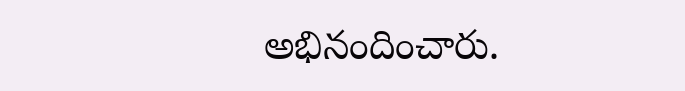అభినందించారు.